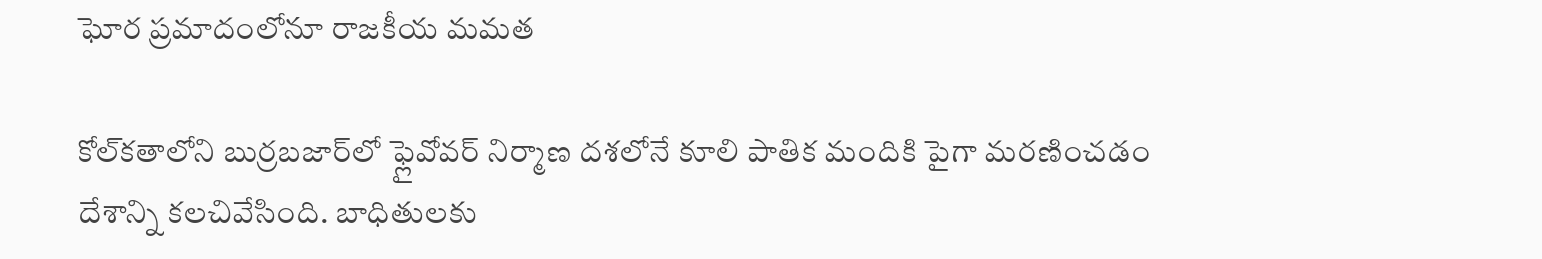ఘోర ప్రమాదంలోనూ రాజకీయ మమత

కోల్‌కతాలోని బుర్రబజార్‌లో ఫ్లైవోవర్‌ నిర్మాణ దశలోనే కూలి పాతిక మందికి పైగా మరణించడం దేశాన్ని కలచివేసింది. బాధితులకు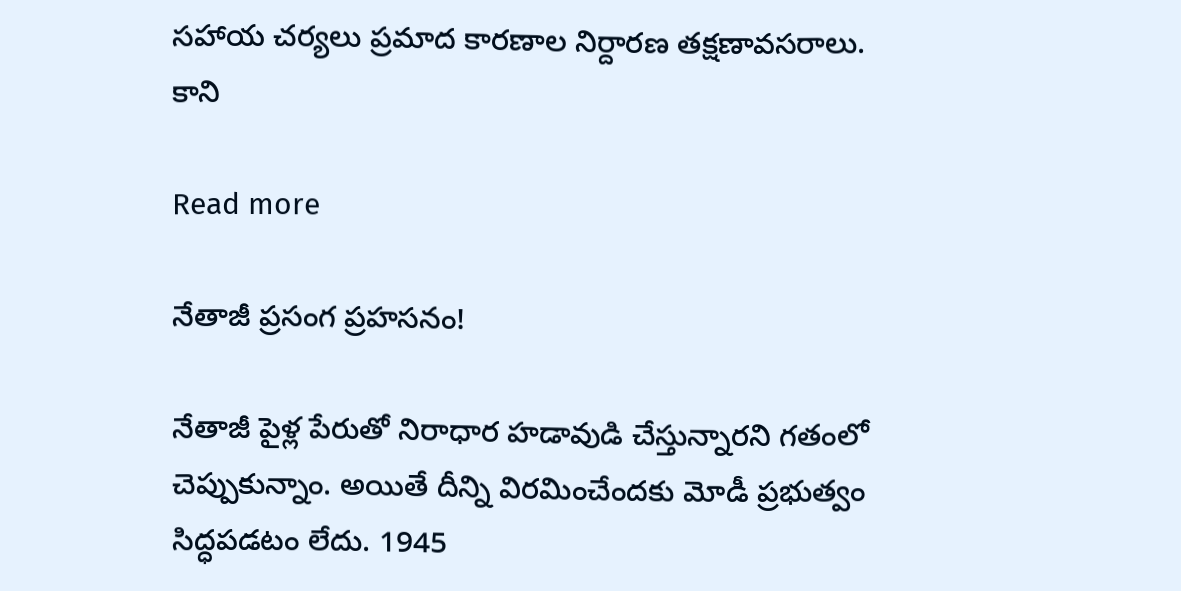సహాయ చర్యలు ప్రమాద కారణాల నిర్దారణ తక్షణావసరాలు. కాని

Read more

నేతాజీ ప్రసంగ ప్రహసనం!

నేతాజీ పైళ్ల పేరుతో నిరాధార హడావుడి చేస్తున్నారని గతంలో చెప్పుకున్నాం. అయితే దీన్ని విరమించేందకు మోడీ ప్రభుత్వం సిద్ధపడటం లేదు. 1945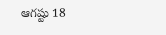ఆగష్టు 18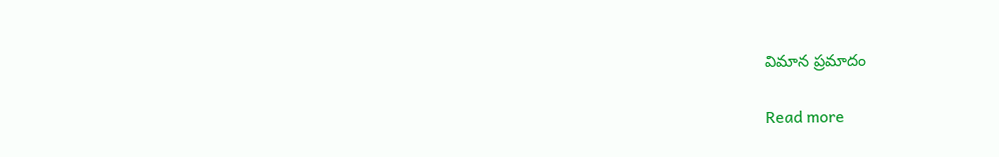విమాన ప్రమాదం

Read more